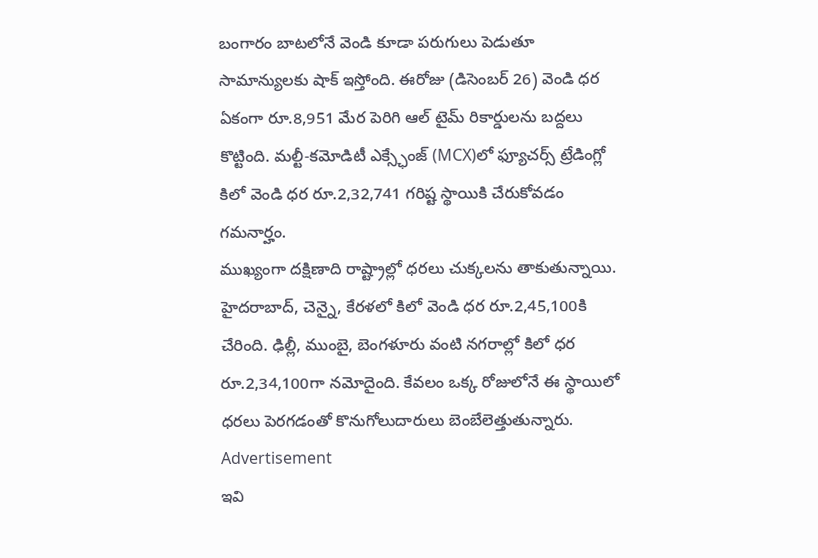బంగారం బాటలోనే వెండి కూడా పరుగులు పెడుతూ సామాన్యులకు షాక్ ఇస్తోంది. ఈరోజు (డిసెంబర్ 26) వెండి ధర ఏకంగా రూ.8,951 మేర పెరిగి ఆల్ టైమ్ రికార్డులను బద్దలు కొట్టింది. మల్టీ-కమోడిటీ ఎక్స్ఛేంజ్ (MCX)లో ఫ్యూచర్స్ ట్రేడింగ్లో కిలో వెండి ధర రూ.2,32,741 గరిష్ట స్థాయికి చేరుకోవడం గమనార్హం.
ముఖ్యంగా దక్షిణాది రాష్ట్రాల్లో ధరలు చుక్కలను తాకుతున్నాయి. హైదరాబాద్, చెన్నై, కేరళలో కిలో వెండి ధర రూ.2,45,100కి చేరింది. ఢిల్లీ, ముంబై, బెంగళూరు వంటి నగరాల్లో కిలో ధర రూ.2,34,100గా నమోదైంది. కేవలం ఒక్క రోజులోనే ఈ స్థాయిలో ధరలు పెరగడంతో కొనుగోలుదారులు బెంబేలెత్తుతున్నారు.
Advertisement
ఇవి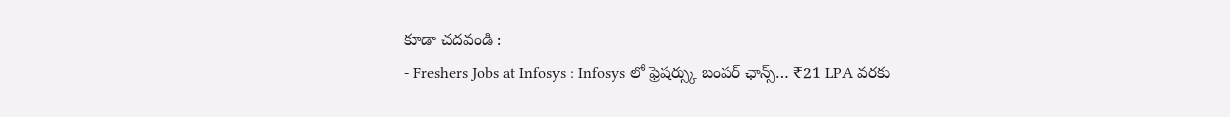కూడా చదవండి :
- Freshers Jobs at Infosys : Infosys లో ఫ్రెషర్స్కు బంపర్ ఛాన్స్… ₹21 LPA వరకు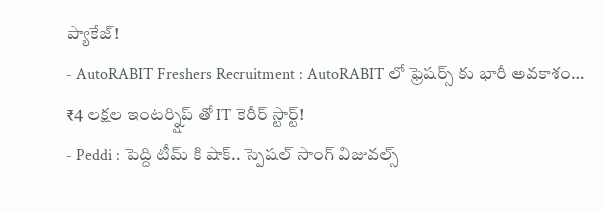ప్యాకేజ్!
- AutoRABIT Freshers Recruitment : AutoRABIT లో ఫ్రెషర్స్ కు భారీ అవకాశం… ₹4 లక్షల ఇంటర్న్షిప్ తో IT కెరీర్ స్టార్ట్!
- Peddi : పెద్ది టీమ్ కి షాక్.. స్పెషల్ సాంగ్ విజువల్స్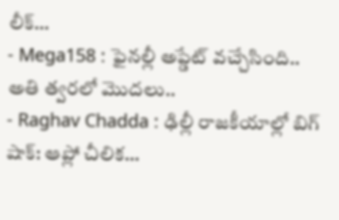లీక్…
- Mega158 : ఫైనల్లీ అప్డేట్ వచ్చేసింది.. అతి త్వరలో మొదలు..
- Raghav Chadda : ఢిల్లీ రాజకీయాల్లో బిగ్ షాక్: ఆప్లో చీలిక…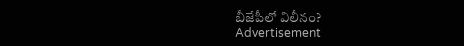బీజేపీలో విలీనం?
Advertisement